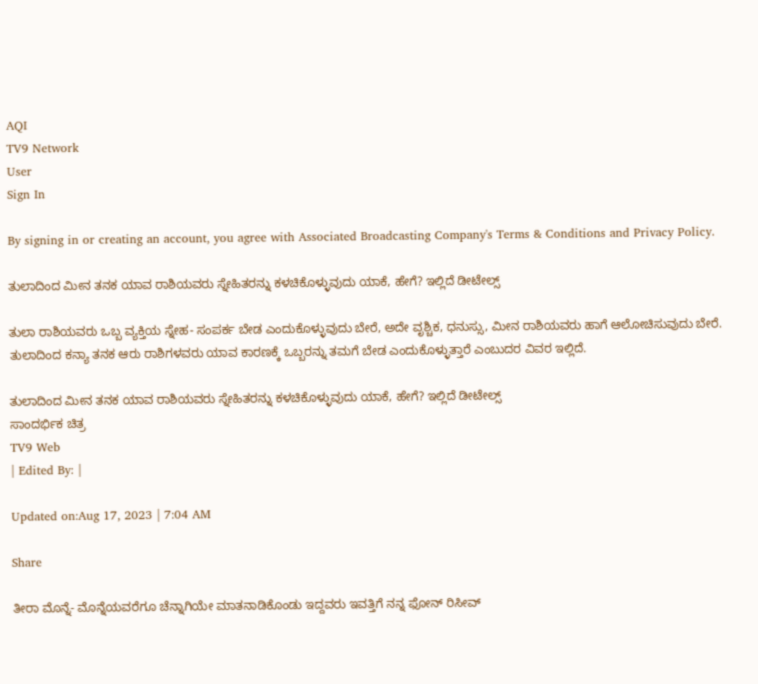AQI
TV9 Network
User
Sign In

By signing in or creating an account, you agree with Associated Broadcasting Company's Terms & Conditions and Privacy Policy.

ತುಲಾದಿಂದ ಮೀನ ತನಕ ಯಾವ ರಾಶಿಯವರು ಸ್ನೇಹಿತರನ್ನು ಕಳಚಿಕೊಳ್ಳುವುದು ಯಾಕೆ, ಹೇಗೆ? ಇಲ್ಲಿದೆ ಡೀಟೇಲ್ಸ್

ತುಲಾ ರಾಶಿಯವರು ಒಬ್ಬ ವ್ಯಕ್ತಿಯ ಸ್ನೇಹ- ಸಂಪರ್ಕ ಬೇಡ ಎಂದುಕೊಳ್ಳುವುದು ಬೇರೆ, ಅದೇ ವೃಶ್ಚಿಕ, ಧನುಸ್ಸು, ಮೀನ ರಾಶಿಯವರು ಹಾಗೆ ಆಲೋಚಿಸುವುದು ಬೇರೆ. ತುಲಾದಿಂದ ಕನ್ಯಾ ತನಕ ಆರು ರಾಶಿಗಳವರು ಯಾವ ಕಾರಣಕ್ಕೆ ಒಬ್ಬರನ್ನು ತಮಗೆ ಬೇಡ ಎಂದುಕೊಳ್ಳುತ್ತಾರೆ ಎಂಬುದರ ವಿವರ ಇಲ್ಲಿದೆ.

ತುಲಾದಿಂದ ಮೀನ ತನಕ ಯಾವ ರಾಶಿಯವರು ಸ್ನೇಹಿತರನ್ನು ಕಳಚಿಕೊಳ್ಳುವುದು ಯಾಕೆ, ಹೇಗೆ? ಇಲ್ಲಿದೆ ಡೀಟೇಲ್ಸ್
ಸಾಂದರ್ಭಿಕ ಚಿತ್ರ
TV9 Web
| Edited By: |

Updated on:Aug 17, 2023 | 7:04 AM

Share

ತೀರಾ ಮೊನ್ನೆ- ಮೊನ್ನೆಯವರೆಗೂ ಚೆನ್ನಾಗಿಯೇ ಮಾತನಾಡಿಕೊಂಡು ಇದ್ದವರು ಇವತ್ತಿಗೆ ನನ್ನ ಫೋನ್ ರಿಸೀವ್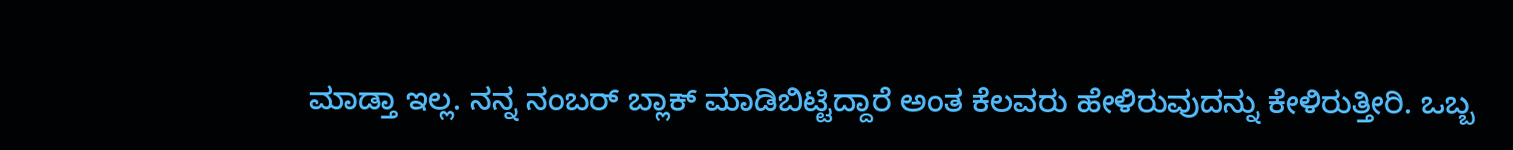ಮಾಡ್ತಾ ಇಲ್ಲ. ನನ್ನ ನಂಬರ್ ಬ್ಲಾಕ್ ಮಾಡಿಬಿಟ್ಟಿದ್ದಾರೆ ಅಂತ ಕೆಲವರು ಹೇಳಿರುವುದನ್ನು ಕೇಳಿರುತ್ತೀರಿ. ಒಬ್ಬ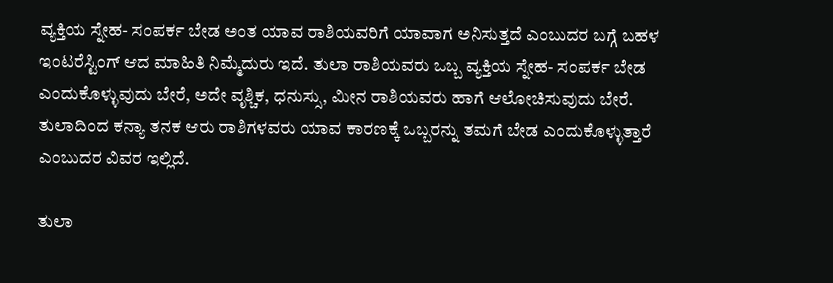ವ್ಯಕ್ತಿಯ ಸ್ನೇಹ- ಸಂಪರ್ಕ ಬೇಡ ಅಂತ ಯಾವ ರಾಶಿಯವರಿಗೆ ಯಾವಾಗ ಅನಿಸುತ್ತದೆ ಎಂಬುದರ ಬಗ್ಗೆ ಬಹಳ ಇಂಟರೆಸ್ಟಿಂಗ್ ಆದ ಮಾಹಿತಿ ನಿಮ್ಮೆದುರು ಇದೆ. ತುಲಾ ರಾಶಿಯವರು ಒಬ್ಬ ವ್ಯಕ್ತಿಯ ಸ್ನೇಹ- ಸಂಪರ್ಕ ಬೇಡ ಎಂದುಕೊಳ್ಳುವುದು ಬೇರೆ, ಅದೇ ವೃಶ್ಚಿಕ, ಧನುಸ್ಸು, ಮೀನ ರಾಶಿಯವರು ಹಾಗೆ ಆಲೋಚಿಸುವುದು ಬೇರೆ. ತುಲಾದಿಂದ ಕನ್ಯಾ ತನಕ ಆರು ರಾಶಿಗಳವರು ಯಾವ ಕಾರಣಕ್ಕೆ ಒಬ್ಬರನ್ನು ತಮಗೆ ಬೇಡ ಎಂದುಕೊಳ್ಳುತ್ತಾರೆ ಎಂಬುದರ ವಿವರ ಇಲ್ಲಿದೆ.

ತುಲಾ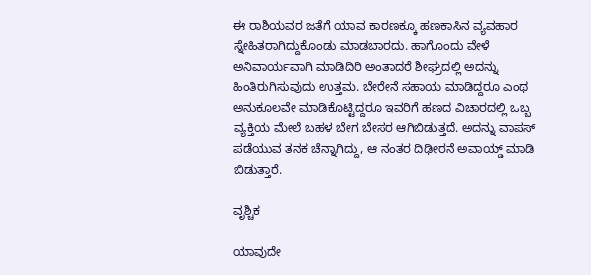ಈ ರಾಶಿಯವರ ಜತೆಗೆ ಯಾವ ಕಾರಣಕ್ಕೂ ಹಣಕಾಸಿನ ವ್ಯವಹಾರ ಸ್ನೇಹಿತರಾಗಿದ್ದುಕೊಂಡು ಮಾಡಬಾರದು. ಹಾಗೊಂದು ವೇಳೆ ಅನಿವಾರ್ಯವಾಗಿ ಮಾಡಿದಿರಿ ಅಂತಾದರೆ ಶೀಘ್ರದಲ್ಲಿ ಅದನ್ನು ಹಿಂತಿರುಗಿಸುವುದು ಉತ್ತಮ. ಬೇರೇನೆ ಸಹಾಯ ಮಾಡಿದ್ದರೂ ಎಂಥ ಅನುಕೂಲವೇ ಮಾಡಿಕೊಟ್ಟಿದ್ದರೂ ಇವರಿಗೆ ಹಣದ ವಿಚಾರದಲ್ಲಿ ಒಬ್ಬ ವ್ಯಕ್ತಿಯ ಮೇಲೆ ಬಹಳ ಬೇಗ ಬೇಸರ ಆಗಿಬಿಡುತ್ತದೆ. ಅದನ್ನು ವಾಪಸ್ ಪಡೆಯುವ ತನಕ ಚೆನ್ನಾಗಿದ್ದು, ಆ ನಂತರ ದಿಢೀರನೆ ಅವಾಯ್ಡ್ ಮಾಡಿ ಬಿಡುತ್ತಾರೆ.

ವೃಶ್ಚಿಕ

ಯಾವುದೇ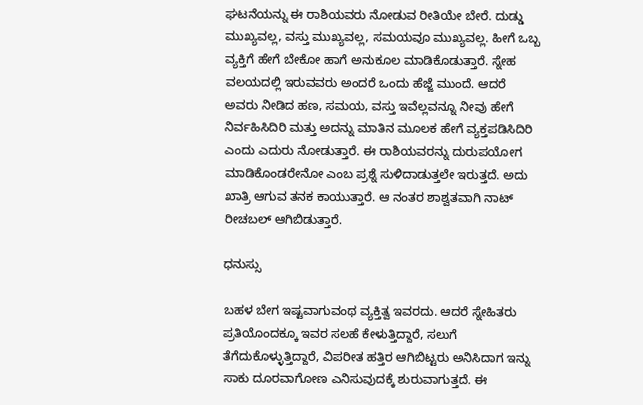ಘಟನೆಯನ್ನು ಈ ರಾಶಿಯವರು ನೋಡುವ ರೀತಿಯೇ ಬೇರೆ. ದುಡ್ಡು ಮುಖ್ಯವಲ್ಲ, ವಸ್ತು ಮುಖ್ಯವಲ್ಲ, ಸಮಯವೂ ಮುಖ್ಯವಲ್ಲ. ಹೀಗೆ ಒಬ್ಬ ವ್ಯಕ್ತಿಗೆ ಹೇಗೆ ಬೇಕೋ ಹಾಗೆ ಅನುಕೂಲ ಮಾಡಿಕೊಡುತ್ತಾರೆ. ಸ್ನೇಹ ವಲಯದಲ್ಲಿ ಇರುವವರು ಅಂದರೆ ಒಂದು ಹೆಜ್ಜೆ ಮುಂದೆ. ಆದರೆ ಅವರು ನೀಡಿದ ಹಣ, ಸಮಯ, ವಸ್ತು ಇವೆಲ್ಲವನ್ನೂ ನೀವು ಹೇಗೆ ನಿರ್ವಹಿಸಿದಿರಿ ಮತ್ತು ಅದನ್ನು ಮಾತಿನ ಮೂಲಕ ಹೇಗೆ ವ್ಯಕ್ತಪಡಿಸಿದಿರಿ ಎಂದು ಎದುರು ನೋಡುತ್ತಾರೆ. ಈ ರಾಶಿಯವರನ್ನು ದುರುಪಯೋಗ ಮಾಡಿಕೊಂಡರೇನೋ ಎಂಬ ಪ್ರಶ್ನೆ ಸುಳಿದಾಡುತ್ತಲೇ ಇರುತ್ತದೆ. ಅದು ಖಾತ್ರಿ ಆಗುವ ತನಕ ಕಾಯುತ್ತಾರೆ. ಆ ನಂತರ ಶಾಶ್ವತವಾಗಿ ನಾಟ್ ರೀಚಬಲ್ ಆಗಿಬಿಡುತ್ತಾರೆ.

ಧನುಸ್ಸು

ಬಹಳ ಬೇಗ ಇಷ್ಟವಾಗುವಂಥ ವ್ಯಕ್ತಿತ್ವ ಇವರದು. ಆದರೆ ಸ್ನೇಹಿತರು ಪ್ರತಿಯೊಂದಕ್ಕೂ ಇವರ ಸಲಹೆ ಕೇಳುತ್ತಿದ್ದಾರೆ, ಸಲುಗೆ ತೆಗೆದುಕೊಳ್ಳುತ್ತಿದ್ದಾರೆ, ವಿಪರೀತ ಹತ್ತಿರ ಆಗಿಬಿಟ್ಟರು ಅನಿಸಿದಾಗ ಇನ್ನು ಸಾಕು ದೂರವಾಗೋಣ ಎನಿಸುವುದಕ್ಕೆ ಶುರುವಾಗುತ್ತದೆ. ಈ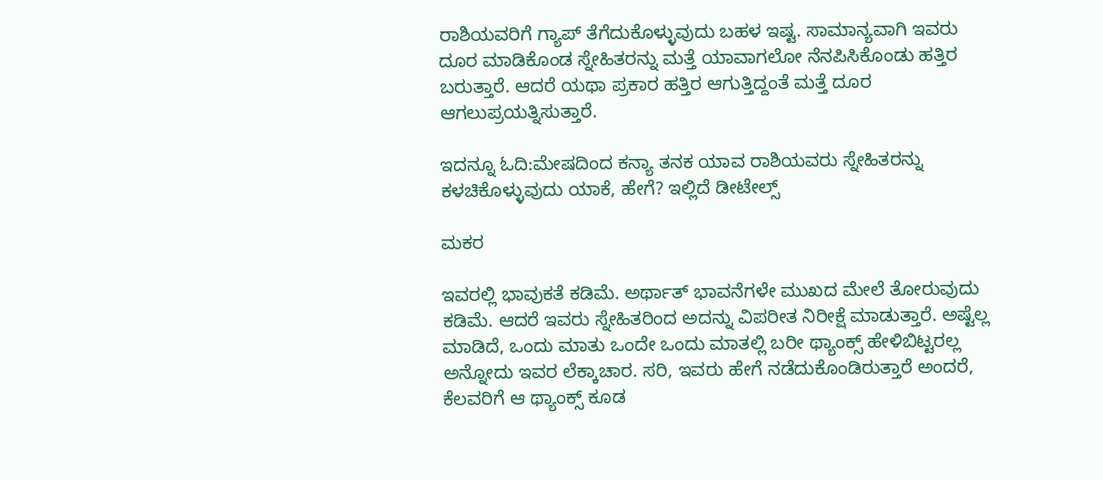ರಾಶಿಯವರಿಗೆ ಗ್ಯಾಪ್ ತೆಗೆದುಕೊಳ್ಳುವುದು ಬಹಳ ಇಷ್ಟ. ಸಾಮಾನ್ಯವಾಗಿ ಇವರು ದೂರ ಮಾಡಿಕೊಂಡ ಸ್ನೇಹಿತರನ್ನು ಮತ್ತೆ ಯಾವಾಗಲೋ ನೆನಪಿಸಿಕೊಂಡು ಹತ್ತಿರ ಬರುತ್ತಾರೆ. ಆದರೆ ಯಥಾ ಪ್ರಕಾರ ಹತ್ತಿರ ಆಗುತ್ತಿದ್ದಂತೆ ಮತ್ತೆ ದೂರ ಆಗಲುಪ್ರಯತ್ನಿಸುತ್ತಾರೆ.

ಇದನ್ನೂ ಓದಿ:ಮೇಷದಿಂದ ಕನ್ಯಾ ತನಕ ಯಾವ ರಾಶಿಯವರು ಸ್ನೇಹಿತರನ್ನು ಕಳಚಿಕೊಳ್ಳುವುದು ಯಾಕೆ, ಹೇಗೆ? ಇಲ್ಲಿದೆ ಡೀಟೇಲ್ಸ್

ಮಕರ

ಇವರಲ್ಲಿ ಭಾವುಕತೆ ಕಡಿಮೆ. ಅರ್ಥಾತ್ ಭಾವನೆಗಳೇ ಮುಖದ ಮೇಲೆ ತೋರುವುದು ಕಡಿಮೆ. ಆದರೆ ಇವರು ಸ್ನೇಹಿತರಿಂದ ಅದನ್ನು ವಿಪರೀತ ನಿರೀಕ್ಷೆ ಮಾಡುತ್ತಾರೆ. ಅಷ್ಟೆಲ್ಲ ಮಾಡಿದೆ, ಒಂದು ಮಾತು ಒಂದೇ ಒಂದು ಮಾತಲ್ಲಿ ಬರೀ ಥ್ಯಾಂಕ್ಸ್ ಹೇಳಿಬಿಟ್ಟರಲ್ಲ ಅನ್ನೋದು ಇವರ ಲೆಕ್ಕಾಚಾರ. ಸರಿ, ಇವರು ಹೇಗೆ ನಡೆದುಕೊಂಡಿರುತ್ತಾರೆ ಅಂದರೆ, ಕೆಲವರಿಗೆ ಆ ಥ್ಯಾಂಕ್ಸ್ ಕೂಡ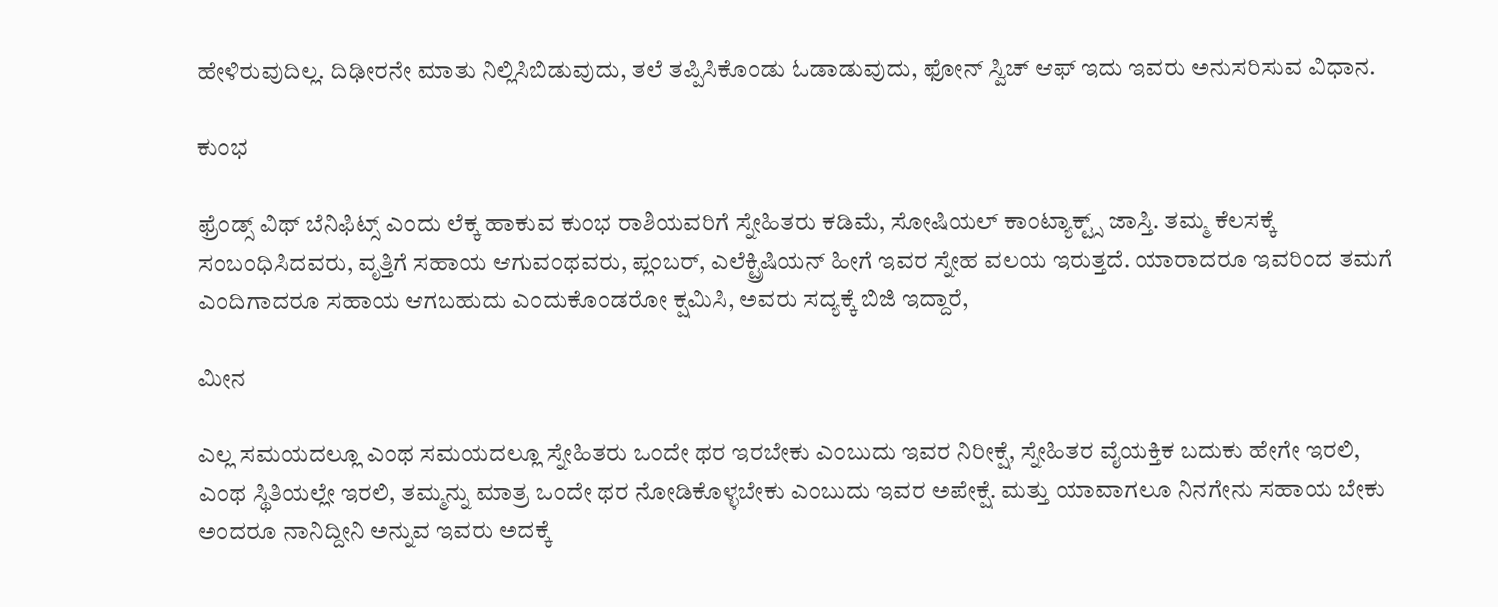ಹೇಳಿರುವುದಿಲ್ಲ. ದಿಢೀರನೇ ಮಾತು ನಿಲ್ಲಿಸಿಬಿಡುವುದು, ತಲೆ ತಪ್ಪಿಸಿಕೊಂಡು ಓಡಾಡುವುದು, ಫೋನ್ ಸ್ವಿಚ್ ಆಫ್ ಇದು ಇವರು ಅನುಸರಿಸುವ ವಿಧಾನ.

ಕುಂಭ

ಫ್ರೆಂಡ್ಸ್ ವಿಥ್ ಬೆನಿಫಿಟ್ಸ್ ಎಂದು ಲೆಕ್ಕ ಹಾಕುವ ಕುಂಭ ರಾಶಿಯವರಿಗೆ ಸ್ನೇಹಿತರು ಕಡಿಮೆ, ಸೋಷಿಯಲ್ ಕಾಂಟ್ಯಾಕ್ಟ್ಸ್ ಜಾಸ್ತಿ. ತಮ್ಮ ಕೆಲಸಕ್ಕೆ ಸಂಬಂಧಿಸಿದವರು, ವೃತ್ತಿಗೆ ಸಹಾಯ ಆಗುವಂಥವರು, ಪ್ಲಂಬರ್, ಎಲೆಕ್ಟ್ರಿಷಿಯನ್ ಹೀಗೆ ಇವರ ಸ್ನೇಹ ವಲಯ ಇರುತ್ತದೆ. ಯಾರಾದರೂ ಇವರಿಂದ ತಮಗೆ ಎಂದಿಗಾದರೂ ಸಹಾಯ ಆಗಬಹುದು ಎಂದುಕೊಂಡರೋ ಕ್ಷಮಿಸಿ, ಅವರು ಸದ್ಯಕ್ಕೆ ಬಿಜಿ ಇದ್ದಾರೆ,

ಮೀನ

ಎಲ್ಲ ಸಮಯದಲ್ಲೂ ಎಂಥ ಸಮಯದಲ್ಲೂ ಸ್ನೇಹಿತರು ಒಂದೇ ಥರ ಇರಬೇಕು ಎಂಬುದು ಇವರ ನಿರೀಕ್ಷೆ, ಸ್ನೇಹಿತರ ವೈಯಕ್ತಿಕ ಬದುಕು ಹೇಗೇ ಇರಲಿ, ಎಂಥ ಸ್ಥಿತಿಯಲ್ಲೇ ಇರಲಿ, ತಮ್ಮನ್ನು ಮಾತ್ರ ಒಂದೇ ಥರ ನೋಡಿಕೊಳ್ಳಬೇಕು ಎಂಬುದು ಇವರ ಅಪೇಕ್ಷೆ. ಮತ್ತು ಯಾವಾಗಲೂ ನಿನಗೇನು ಸಹಾಯ ಬೇಕು ಅಂದರೂ ನಾನಿದ್ದೀನಿ ಅನ್ನುವ ಇವರು ಅದಕ್ಕೆ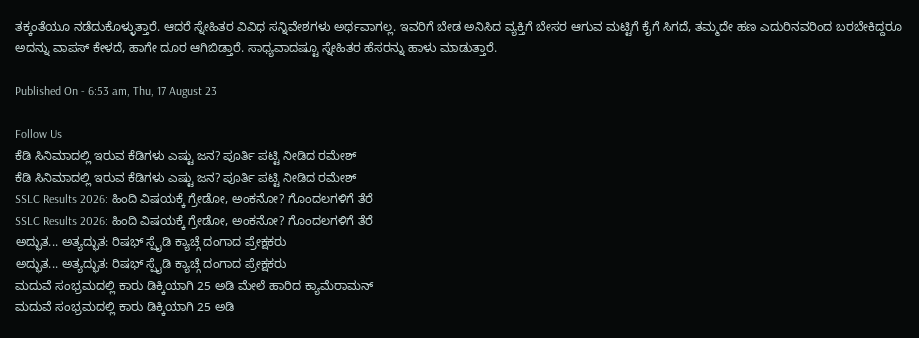ತಕ್ಕಂತೆಯೂ ನಡೆದುಕೊಳ್ಳುತ್ತಾರೆ. ಆದರೆ ಸ್ನೇಹಿತರ ವಿವಿಧ ಸನ್ನಿವೇಶಗಳು ಅರ್ಥವಾಗಲ್ಲ. ಇವರಿಗೆ ಬೇಡ ಅನಿಸಿದ ವ್ಯಕ್ತಿಗೆ ಬೇಸರ ಆಗುವ ಮಟ್ಟಿಗೆ ಕೈಗೆ ಸಿಗದೆ, ತಮ್ಮದೇ ಹಣ ಎದುರಿನವರಿಂದ ಬರಬೇಕಿದ್ದರೂ ಅದನ್ನು ವಾಪಸ್ ಕೇಳದೆ, ಹಾಗೇ ದೂರ ಆಗಿಬಿಡ್ತಾರೆ. ಸಾಧ್ಯವಾದಷ್ಟೂ ಸ್ನೇಹಿತರ ಹೆಸರನ್ನು ಹಾಳು ಮಾಡುತ್ತಾರೆ.

Published On - 6:53 am, Thu, 17 August 23

Follow Us
ಕೆಡಿ ಸಿನಿಮಾದಲ್ಲಿ ಇರುವ ಕೆಡಿಗಳು ಎಷ್ಟು ಜನ? ಪೂರ್ತಿ ಪಟ್ಟಿ ನೀಡಿದ ರಮೇಶ್
ಕೆಡಿ ಸಿನಿಮಾದಲ್ಲಿ ಇರುವ ಕೆಡಿಗಳು ಎಷ್ಟು ಜನ? ಪೂರ್ತಿ ಪಟ್ಟಿ ನೀಡಿದ ರಮೇಶ್
SSLC Results 2026: ಹಿಂದಿ ವಿಷಯಕ್ಕೆ ಗ್ರೇಡೋ, ಅಂಕನೋ? ಗೊಂದಲಗಳಿಗೆ ತೆರೆ
SSLC Results 2026: ಹಿಂದಿ ವಿಷಯಕ್ಕೆ ಗ್ರೇಡೋ, ಅಂಕನೋ? ಗೊಂದಲಗಳಿಗೆ ತೆರೆ
ಅದ್ಭುತ... ಅತ್ಯದ್ಭುತ: ರಿಷಭ್ ಸ್ಪೈಡಿ ಕ್ಯಾಚ್ಗೆ ದಂಗಾದ ಪ್ರೇಕ್ಷಕರು
ಅದ್ಭುತ... ಅತ್ಯದ್ಭುತ: ರಿಷಭ್ ಸ್ಪೈಡಿ ಕ್ಯಾಚ್ಗೆ ದಂಗಾದ ಪ್ರೇಕ್ಷಕರು
ಮದುವೆ ಸಂಭ್ರಮದಲ್ಲಿ ಕಾರು ಡಿಕ್ಕಿಯಾಗಿ 25 ಅಡಿ ಮೇಲೆ ಹಾರಿದ ಕ್ಯಾಮೆರಾಮನ್
ಮದುವೆ ಸಂಭ್ರಮದಲ್ಲಿ ಕಾರು ಡಿಕ್ಕಿಯಾಗಿ 25 ಅಡಿ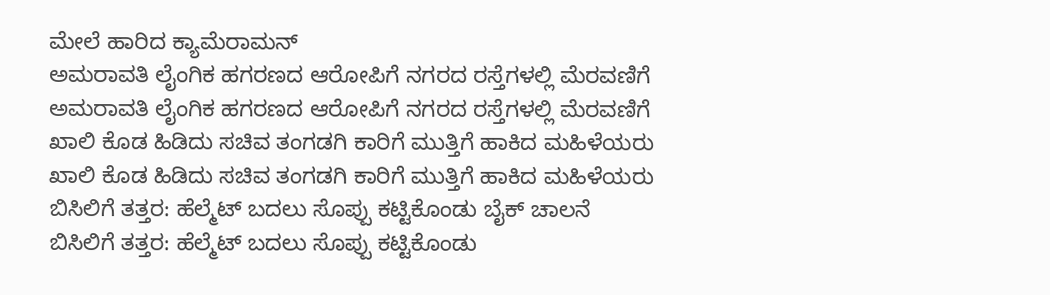ಮೇಲೆ ಹಾರಿದ ಕ್ಯಾಮೆರಾಮನ್
ಅಮರಾವತಿ ಲೈಂಗಿಕ ಹಗರಣದ ಆರೋಪಿಗೆ ನಗರದ ರಸ್ತೆಗಳಲ್ಲಿ ಮೆರವಣಿಗೆ
ಅಮರಾವತಿ ಲೈಂಗಿಕ ಹಗರಣದ ಆರೋಪಿಗೆ ನಗರದ ರಸ್ತೆಗಳಲ್ಲಿ ಮೆರವಣಿಗೆ
ಖಾಲಿ ಕೊಡ ಹಿಡಿದು ಸಚಿವ ತಂಗಡಗಿ ಕಾರಿಗೆ ಮುತ್ತಿಗೆ ಹಾಕಿದ ಮಹಿಳೆಯರು
ಖಾಲಿ ಕೊಡ ಹಿಡಿದು ಸಚಿವ ತಂಗಡಗಿ ಕಾರಿಗೆ ಮುತ್ತಿಗೆ ಹಾಕಿದ ಮಹಿಳೆಯರು
ಬಿಸಿಲಿಗೆ ತತ್ತರ: ಹೆಲ್ಮೆಟ್ ಬದಲು ಸೊಪ್ಪು ಕಟ್ಟಿಕೊಂಡು ಬೈಕ್ ಚಾಲನೆ
ಬಿಸಿಲಿಗೆ ತತ್ತರ: ಹೆಲ್ಮೆಟ್ ಬದಲು ಸೊಪ್ಪು ಕಟ್ಟಿಕೊಂಡು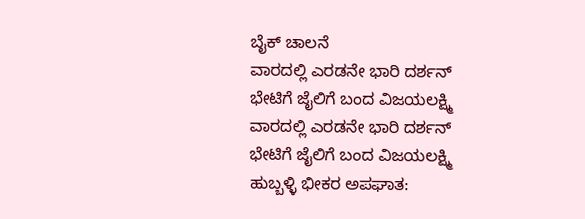ಬೈಕ್ ಚಾಲನೆ
ವಾರದಲ್ಲಿ ಎರಡನೇ ಭಾರಿ ದರ್ಶನ್ ಭೇಟಿಗೆ ಜೈಲಿಗೆ ಬಂದ ವಿಜಯಲಕ್ಷ್ಮಿ
ವಾರದಲ್ಲಿ ಎರಡನೇ ಭಾರಿ ದರ್ಶನ್ ಭೇಟಿಗೆ ಜೈಲಿಗೆ ಬಂದ ವಿಜಯಲಕ್ಷ್ಮಿ
ಹುಬ್ಬಳ್ಳಿ ಭೀಕರ ಅಪಘಾತ: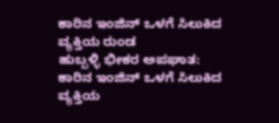ಕಾರಿನ ಇಂಜಿನ್ ಒಳಗೆ ಸಿಲುಕಿದ ವ್ಯಕ್ತಿಯ ರುಂಡ
ಹುಬ್ಬಳ್ಳಿ ಭೀಕರ ಅಪಘಾತ: ಕಾರಿನ ಇಂಜಿನ್ ಒಳಗೆ ಸಿಲುಕಿದ ವ್ಯಕ್ತಿಯ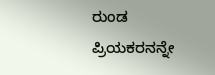ರುಂಡ
ಪ್ರಿಯಕರನನ್ನೇ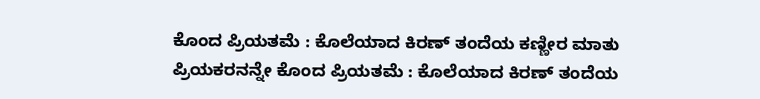ಕೊಂದ ಪ್ರಿಯತಮೆ : ಕೊಲೆಯಾದ ಕಿರಣ್ ತಂದೆಯ ಕಣ್ಣೀರ ಮಾತು
ಪ್ರಿಯಕರನನ್ನೇ ಕೊಂದ ಪ್ರಿಯತಮೆ : ಕೊಲೆಯಾದ ಕಿರಣ್ ತಂದೆಯ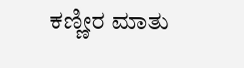ಕಣ್ಣೀರ ಮಾತು